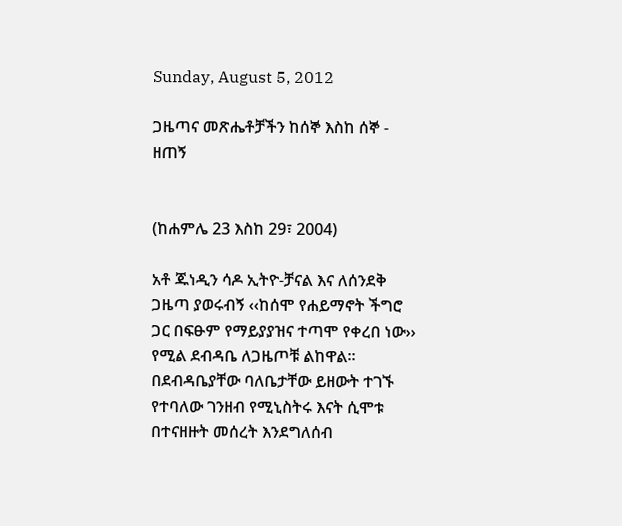Sunday, August 5, 2012

ጋዜጣና መጽሔቶቻችን ከሰኞ እስከ ሰኞ - ዘጠኝ


(ከሐምሌ 23 እስከ 29፣ 2004)

አቶ ጁነዲን ሳዶ ኢትዮ-ቻናል እና ለሰንደቅ ጋዜጣ ያወሩብኝ ‹‹ከሰሞ የሐይማኖት ችግሮ ጋር በፍፁም የማይያያዝና ተጣሞ የቀረበ ነው›› የሚል ደብዳቤ ለጋዜጦቹ ልከዋል፡፡ በደብዳቤያቸው ባለቤታቸው ይዘውት ተገኙ የተባለው ገንዘብ የሚኒስትሩ እናት ሲሞቱ በተናዘዙት መሰረት እንደግለሰብ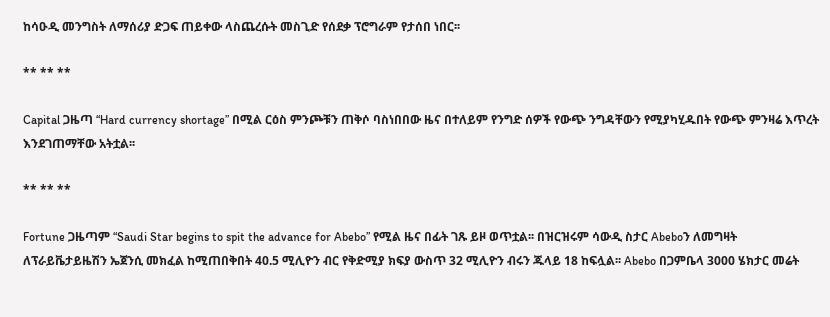ከሳዑዲ መንግስት ለማሰሪያ ድጋፍ ጠይቀው ላስጨረሱት መስጊድ የሰደቃ ፕሮግራም የታሰበ ነበር፡፡

** ** **

Capital ጋዜጣ “Hard currency shortage” በሚል ርዕስ ምንጮቹን ጠቅሶ ባስነበበው ዜና በተለይም የንግድ ሰዎች የውጭ ንግዳቸውን የሚያካሂዱበት የውጭ ምንዛሬ እጥረት እንደገጠማቸው አትቷል፡፡

** ** **

Fortune ጋዜጣም “Saudi Star begins to spit the advance for Abebo” የሚል ዜና በፊት ገጹ ይዞ ወጥቷል፡፡ በዝርዝሩም ሳውዲ ስታር Abeboን ለመግዛት ለፕራይቬታይዜሽን ኤጀንሲ መክፈል ከሚጠበቅበት 40.5 ሚሊዮን ብር የቅድሚያ ክፍያ ውስጥ 32 ሚሊዮን ብሩን ጁላይ 18 ከፍሏል፡፡ Abebo በጋምቤላ 3000 ሄክታር መሬት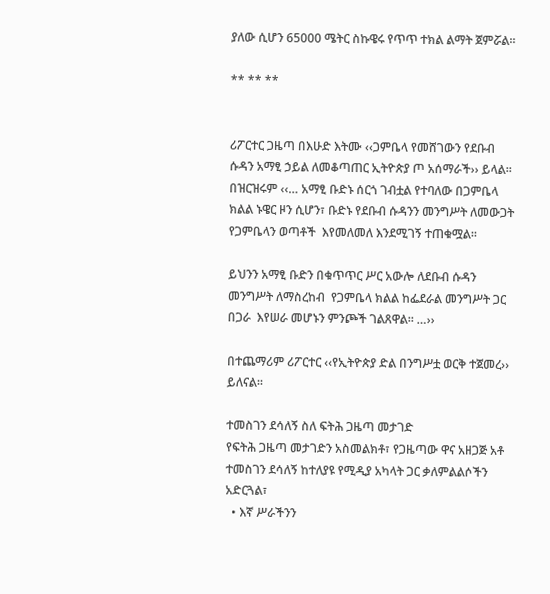ያለው ሲሆን 65000 ሜትር ስኩዌሩ የጥጥ ተክል ልማት ጀምሯል፡፡

** ** **


ሪፖርተር ጋዜጣ በእሁድ እትሙ ‹‹ጋምቤላ የመሸገውን የደቡብ ሱዳን አማፂ ኃይል ለመቆጣጠር ኢትዮጵያ ጦ አሰማራች›› ይላል፡፡ በዝርዝሩም ‹‹… አማፂ ቡድኑ ሰርጎ ገብቷል የተባለው በጋምቤላ ክልል ኑዌር ዞን ሲሆን፣ ቡድኑ የደቡብ ሱዳንን መንግሥት ለመውጋት የጋምቤላን ወጣቶች  እየመለመለ እንደሚገኝ ተጠቁሟል፡፡

ይህንን አማፂ ቡድን በቁጥጥር ሥር አውሎ ለደቡብ ሱዳን መንግሥት ለማስረከብ  የጋምቤላ ክልል ከፌደራል መንግሥት ጋር በጋራ  እየሠራ መሆኑን ምንጮች ገልጸዋል፡፡ …››

በተጨማሪም ሪፖርተር ‹‹የኢትዮጵያ ድል በንግሥቷ ወርቅ ተጀመረ›› ይለናል፡፡

ተመስገን ደሳለኝ ስለ ፍትሕ ጋዜጣ መታገድ
የፍትሕ ጋዜጣ መታገድን አስመልክቶ፣ የጋዜጣው ዋና አዘጋጅ አቶ ተመስገን ደሳለኝ ከተለያዩ የሚዲያ አካላት ጋር ቃለምልልሶችን አድርጓል፣
  • እኛ ሥራችንን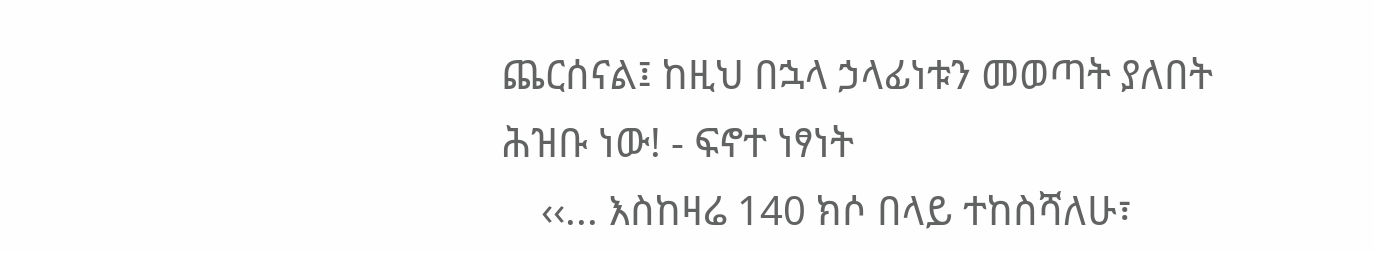ጨርሰናል፤ ከዚህ በኋላ ኃላፊነቱን መወጣት ያለበት ሕዝቡ ነው! - ፍኖተ ነፃነት
    ‹‹... እስከዛሬ 140 ክሶ በላይ ተከስሻለሁ፣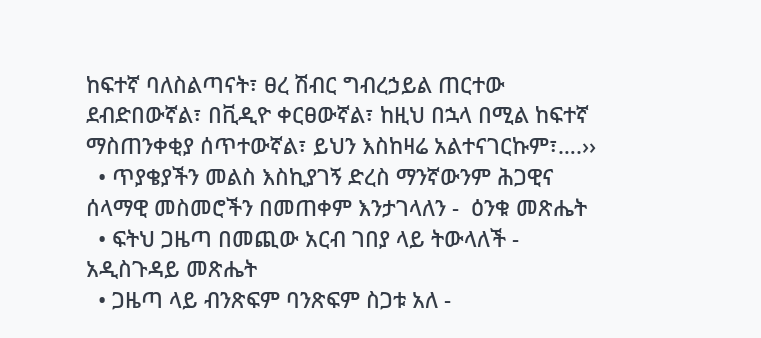ከፍተኛ ባለስልጣናት፣ ፀረ ሽብር ግብረኃይል ጠርተው ደብድበውኛል፣ በቪዲዮ ቀርፀውኛል፣ ከዚህ በኋላ በሚል ከፍተኛ ማስጠንቀቂያ ሰጥተውኛል፣ ይህን እስከዛሬ አልተናገርኩም፣….››
  • ጥያቄያችን መልስ እስኪያገኝ ድረስ ማንኛውንም ሕጋዊና ሰላማዊ መስመሮችን በመጠቀም እንታገላለን -  ዕንቁ መጽሔት
  • ፍትህ ጋዜጣ በመጪው አርብ ገበያ ላይ ትውላለች - አዲስጉዳይ መጽሔት
  • ጋዜጣ ላይ ብንጽፍም ባንጽፍም ስጋቱ አለ -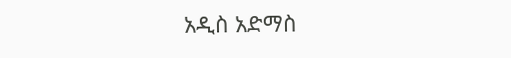አዲስ አድማስ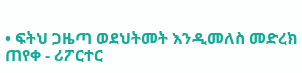• ፍትህ ጋዜጣ ወደህትመት እንዲመለስ መድረክ ጠየቀ - ሪፖርተር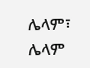ሌላም፣ ሌላም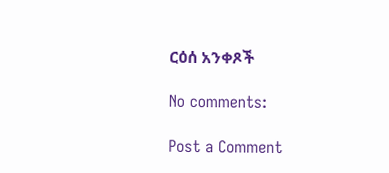ርዕሰ አንቀጾች

No comments:

Post a Comment